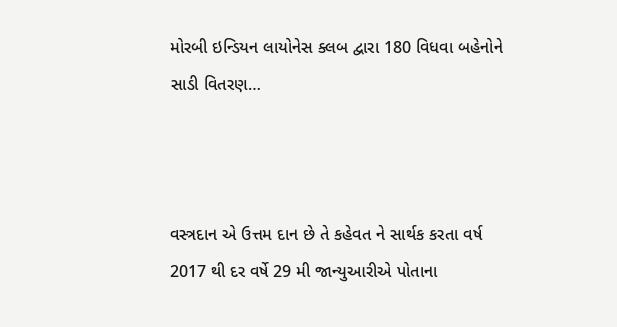મોરબી ઇન્ડિયન લાયોનેસ ક્લબ દ્વારા 180 વિધવા બહેનોને સાડી વિતરણ…



વસ્ત્રદાન એ ઉત્તમ દાન છે તે કહેવત ને સાર્થક કરતા વર્ષ 2017 થી દર વર્ષે 29 મી જાન્યુઆરીએ પોતાના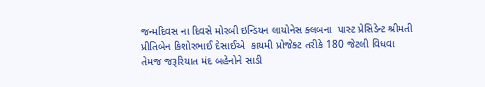જન્મદિવસ ના દિવસે મોરબી ઇન્ડિયન લાયોનેસ ક્લબના  પાસ્ટ પ્રેસિડેન્ટ શ્રીમતી પ્રીતિબેન કિશોરભાઈ દેસાઈએ  કાયમી પ્રોજેક્ટ તરીકે 180 જેટલી વિધવા  તેમજ જરૂરિયાત મંદ બહેનોને સાડી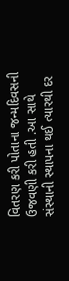વિતરણ કરી પોતાના જન્મદિવસની ઉજવણી કરી હતી .આ સાથે સંસ્થાની સ્થાપના થઈ ત્યારથી દર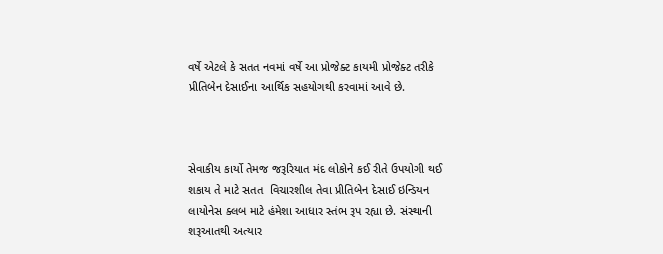વર્ષે એટલે કે સતત નવમાં વર્ષે આ પ્રોજેક્ટ કાયમી પ્રોજેક્ટ તરીકે પ્રીતિબેન દેસાઈના આર્થિક સહયોગથી કરવામાં આવે છે.



સેવાકીય કાર્યો તેમજ જરૂરિયાત મંદ લોકોને કઈ રીતે ઉપયોગી થઈ શકાય તે માટે સતત  વિચારશીલ તેવા પ્રીતિબેન દેસાઈ ઇન્ડિયન લાયોનેસ ક્લબ માટે હંમેશા આધાર સ્તંભ રૂપ રહ્યા છે. સંસ્થાની શરૂઆતથી અત્યાર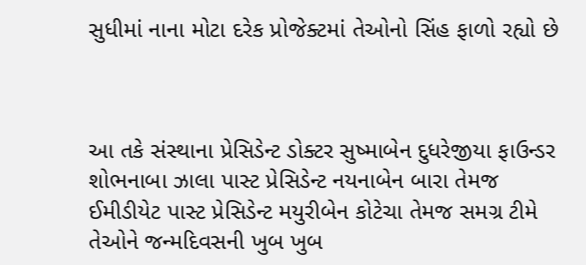સુધીમાં નાના મોટા દરેક પ્રોજેક્ટમાં તેઓનો સિંહ ફાળો રહ્યો છે



આ તકે સંસ્થાના પ્રેસિડેન્ટ ડોક્ટર સુષ્માબેન દુધરેજીયા ફાઉન્ડર શોભનાબા ઝાલા પાસ્ટ પ્રેસિડેન્ટ નયનાબેન બારા તેમજ ઈમીડીયેટ પાસ્ટ પ્રેસિડેન્ટ મયુરીબેન કોટેચા તેમજ સમગ્ર ટીમે તેઓને જન્મદિવસની ખુબ ખુબ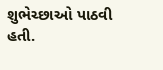શુભેચ્છાઓ પાઠવી હતી.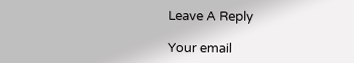Leave A Reply

Your email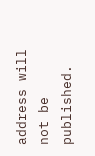address will not be published.